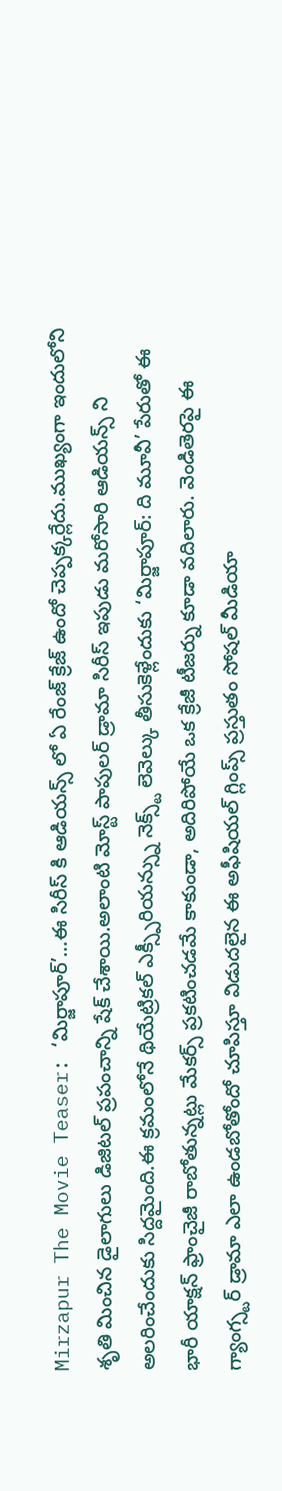Mirzapur The Movie Teaser: ‘మిర్జాపూర్’…ఈ సిరీస్ కి ఆడియన్స్ లో ఏ రేంజ్ క్రేజ్ ఉందో చెప్పక్కర్లేదు.ముఖ్యంగా ఇందులోని శృతి మించిన డైలాగులు డిజిటల్ ప్రపంచాన్ని షేక్ చేశాయి.అలాంటి మోస్ట్ పాపులర్ డ్రామా సిరీస్ ఇపుడు మరోసారి ఆడియన్స్ ని అలరించేందుకు సిద్దమైంది.ఈ క్రమంలోనే థియేట్రికల్ ఎక్స్పీరియన్స్ను నెక్స్ట్ లెవెల్కు తీసుకెళ్లేందుకు ‘మిర్జాపూర్: ది మూవీ’ పేరుతో ఈ భారీ యాక్షన్ ఫ్రాంచైజీ రాబోతున్నట్లు మేకర్స్ ప్రకటించడమే కాకుండా, అదిరిపోయే ఒక క్రేజీ టీజర్ను కూడా వదిలారు. వెండితెరపై ఈ గ్యాంగ్స్టర్ డ్రామా ఎలా ఉండబోతోందో చూపిస్తూ విడుదలైన ఈ అఫీషియల్ గ్లింప్స్ ప్రస్తుతం సోషల్ మీడియా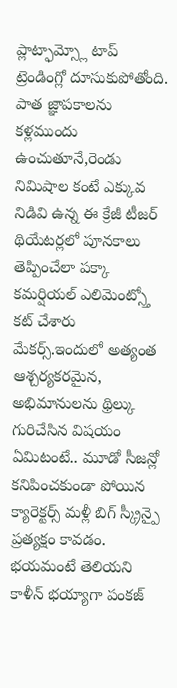ప్లాట్ఫామ్స్లో టాప్ ట్రెండింగ్లో దూసుకుపోతోంది.
పాత జ్ఞాపకాలను కళ్లముందు ఉంచుతూనే,రెండు నిమిషాల కంటే ఎక్కువ నిడివి ఉన్న ఈ క్రేజీ టీజర్ థియేటర్లలో పూనకాలు తెప్పించేలా పక్కా కమర్షియల్ ఎలిమెంట్స్తో కట్ చేశారు మేకర్స్.ఇందులో అత్యంత ఆశ్చర్యకరమైన, అభిమానులను థ్రిల్కు గురిచేసిన విషయం ఏమిటంటే.. మూడో సీజన్లో కనిపించకుండా పోయిన క్యారెక్టర్స్ మళ్లీ బిగ్ స్క్రీన్పై ప్రత్యక్షం కావడం.
భయమంటే తెలియని కాళీన్ భయ్యాగా పంకజ్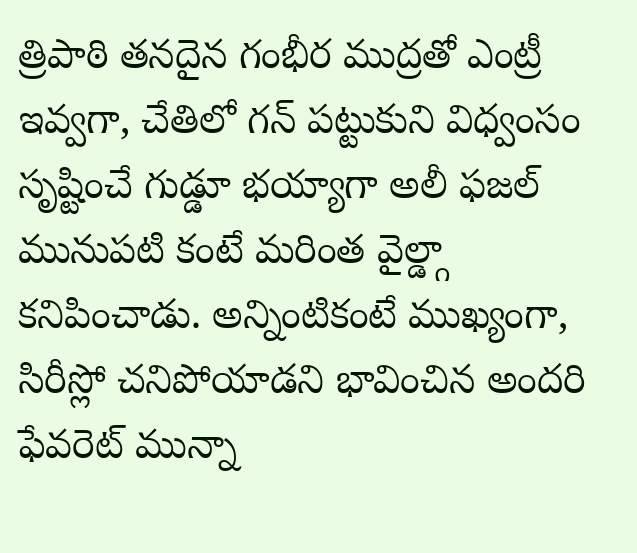త్రిపాఠి తనదైన గంభీర ముద్రతో ఎంట్రీ ఇవ్వగా, చేతిలో గన్ పట్టుకుని విధ్వంసం సృష్టించే గుడ్డూ భయ్యాగా అలీ ఫజల్ మునుపటి కంటే మరింత వైల్డ్గా కనిపించాడు. అన్నింటికంటే ముఖ్యంగా, సిరీస్లో చనిపోయాడని భావించిన అందరి ఫేవరెట్ మున్నా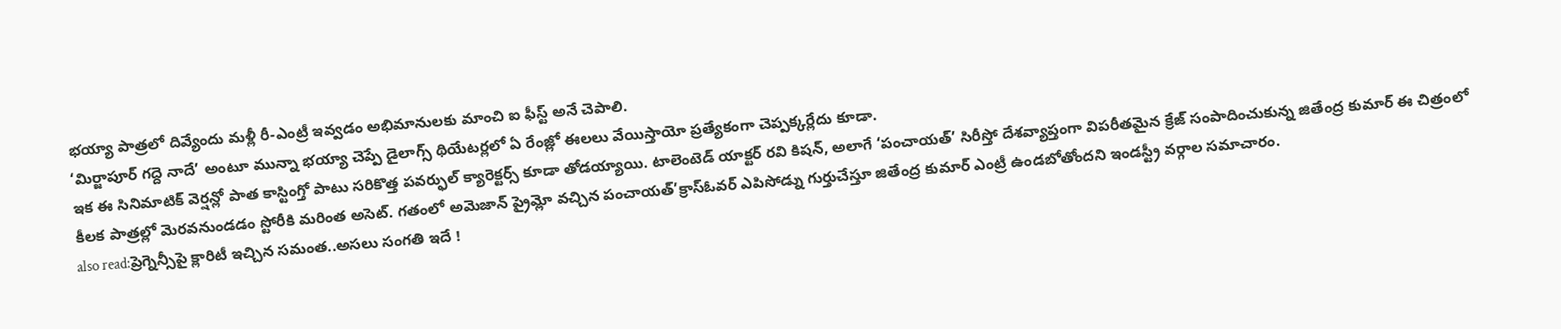భయ్యా పాత్రలో దివ్యేందు మళ్లీ రీ-ఎంట్రీ ఇవ్వడం అభిమానులకు మాంచి ఐ ఫీస్ట్ అనే చెపాలి.
‘మిర్జాపూర్ గద్దె నాదే’ అంటూ మున్నా భయ్యా చెప్పే డైలాగ్స్ థియేటర్లలో ఏ రేంజ్లో ఈలలు వేయిస్తాయో ప్రత్యేకంగా చెప్పక్కర్లేదు కూడా.
ఇక ఈ సినిమాటిక్ వెర్షన్లో పాత కాస్టింగ్తో పాటు సరికొత్త పవర్ఫుల్ క్యారెక్టర్స్ కూడా తోడయ్యాయి. టాలెంటెడ్ యాక్టర్ రవి కిషన్, అలాగే ‘పంచాయత్’ సిరీస్తో దేశవ్యాప్తంగా విపరీతమైన క్రేజ్ సంపాదించుకున్న జితేంద్ర కుమార్ ఈ చిత్రంలో కీలక పాత్రల్లో మెరవనుండడం స్టోరీకి మరింత అసెట్. గతంలో అమెజాన్ ప్రైమ్లో వచ్చిన పంచాయత్’క్రాస్ఓవర్ ఎపిసోడ్ను గుర్తుచేస్తూ జితేంద్ర కుమార్ ఎంట్రీ ఉండబోతోందని ఇండస్ట్రీ వర్గాల సమాచారం.
also read:ప్రెగ్నెన్సీపై క్లారిటీ ఇచ్చిన సమంత..అసలు సంగతి ఇదే !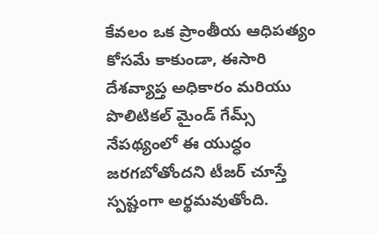కేవలం ఒక ప్రాంతీయ ఆధిపత్యం కోసమే కాకుండా, ఈసారి దేశవ్యాప్త అధికారం మరియు పొలిటికల్ మైండ్ గేమ్స్ నేపథ్యంలో ఈ యుద్ధం జరగబోతోందని టీజర్ చూస్తే స్పష్టంగా అర్థమవుతోంది.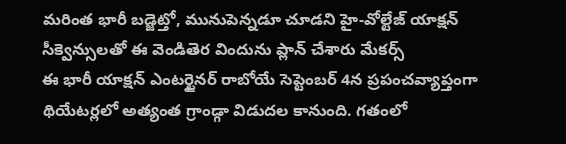మరింత భారీ బడ్జెట్తో, మునుపెన్నడూ చూడని హై-వోల్టేజ్ యాక్షన్ సీక్వెన్సులతో ఈ వెండితెర విందును ప్లాన్ చేశారు మేకర్స్
ఈ భారీ యాక్షన్ ఎంటర్టైనర్ రాబోయే సెప్టెంబర్ 4న ప్రపంచవ్యాప్తంగా థియేటర్లలో అత్యంత గ్రాండ్గా విడుదల కానుంది. గతంలో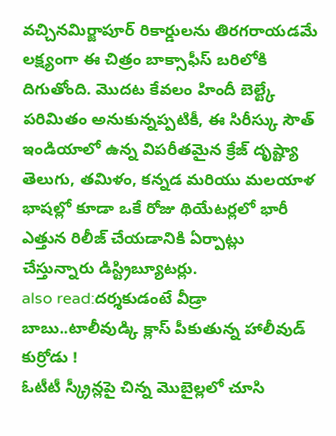వచ్చినమిర్జాపూర్ రికార్డులను తిరగరాయడమే లక్ష్యంగా ఈ చిత్రం బాక్సాఫీస్ బరిలోకి దిగుతోంది. మొదట కేవలం హిందీ బెల్ట్కే పరిమితం అనుకున్నప్పటికీ, ఈ సిరీస్కు సౌత్ ఇండియాలో ఉన్న విపరీతమైన క్రేజ్ దృష్ట్యా తెలుగు, తమిళం, కన్నడ మరియు మలయాళ భాషల్లో కూడా ఒకే రోజు థియేటర్లలో భారీ ఎత్తున రిలీజ్ చేయడానికి ఏర్పాట్లు చేస్తున్నారు డిస్ట్రిబ్యూటర్లు.
also read:దర్శకుడంటే వీడ్రా బాబు..టాలీవుడ్కి క్లాస్ పీకుతున్న హాలీవుడ్ కుర్రోడు !
ఓటీటీ స్క్రీన్లపై చిన్న మొబైల్లలో చూసి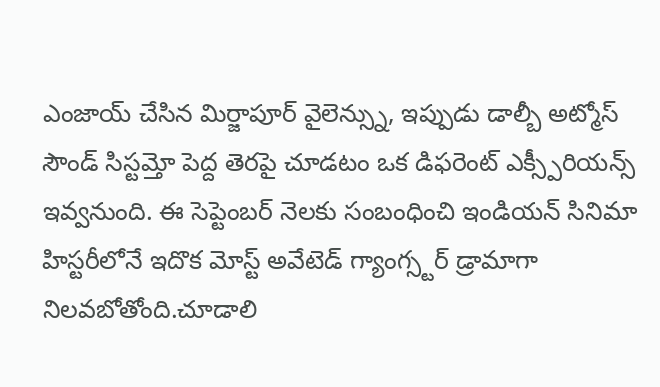ఎంజాయ్ చేసిన మిర్జాపూర్ వైలెన్స్ను, ఇప్పుడు డాల్బీ అట్మోస్ సౌండ్ సిస్టమ్తో పెద్ద తెరపై చూడటం ఒక డిఫరెంట్ ఎక్స్పీరియన్స్ ఇవ్వనుంది. ఈ సెప్టెంబర్ నెలకు సంబంధించి ఇండియన్ సినిమా హిస్టరీలోనే ఇదొక మోస్ట్ అవేటెడ్ గ్యాంగ్స్టర్ డ్రామాగా నిలవబోతోంది.చూడాలి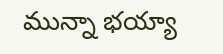మున్నా భయ్యా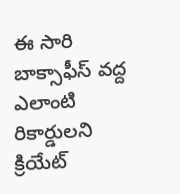ఈ సారి బాక్సాఫీస్ వద్ద ఎలాంటి రికార్డులని క్రియేట్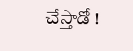చేస్తాడో !